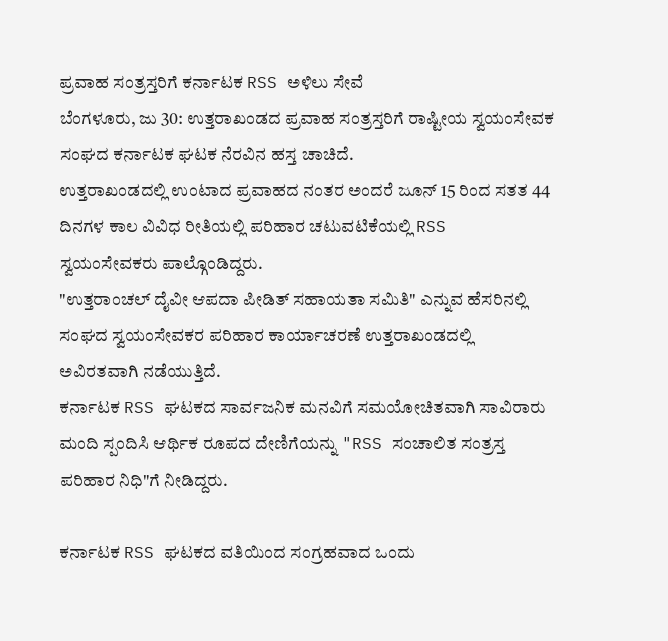ಪ್ರವಾಹ ಸಂತ್ರಸ್ತರಿಗೆ ಕರ್ನಾಟಕ RSS ಅಳಿಲು ಸೇವೆ
ಬೆಂಗಳೂರು, ಜು 30: ಉತ್ತರಾಖಂಡದ ಪ್ರವಾಹ ಸಂತ್ರಸ್ತರಿಗೆ ರಾಷ್ಟೀಯ ಸ್ವಯಂಸೇವಕ ಸಂಘದ ಕರ್ನಾಟಕ ಘಟಕ ನೆರವಿನ ಹಸ್ತ ಚಾಚಿದೆ.
ಉತ್ತರಾಖಂಡದಲ್ಲಿ ಉಂಟಾದ ಪ್ರವಾಹದ ನಂತರ ಅಂದರೆ ಜೂನ್ 15 ರಿಂದ ಸತತ 44 ದಿನಗಳ ಕಾಲ ವಿವಿಧ ರೀತಿಯಲ್ಲಿ ಪರಿಹಾರ ಚಟುವಟಿಕೆಯಲ್ಲಿ RSS ಸ್ವಯಂಸೇವಕರು ಪಾಲ್ಗೊಂಡಿದ್ದರು.
"ಉತ್ತರಾಂಚಲ್ ದೈವೀ ಆಪದಾ ಪೀಡಿತ್ ಸಹಾಯತಾ ಸಮಿತಿ" ಎನ್ನುವ ಹೆಸರಿನಲ್ಲಿ ಸಂಘದ ಸ್ವಯಂಸೇವಕರ ಪರಿಹಾರ ಕಾರ್ಯಾಚರಣೆ ಉತ್ತರಾಖಂಡದಲ್ಲಿ ಅವಿರತವಾಗಿ ನಡೆಯುತ್ತಿದೆ.
ಕರ್ನಾಟಕ RSS ಘಟಕದ ಸಾರ್ವಜನಿಕ ಮನವಿಗೆ ಸಮಯೋಚಿತವಾಗಿ ಸಾವಿರಾರು ಮಂದಿ ಸ್ಪಂದಿಸಿ ಆರ್ಥಿಕ ರೂಪದ ದೇಣಿಗೆಯನ್ನು "RSS ಸಂಚಾಲಿತ ಸಂತ್ರಸ್ತ ಪರಿಹಾರ ನಿಧಿ"ಗೆ ನೀಡಿದ್ದರು.

ಕರ್ನಾಟಕ RSS ಘಟಕದ ವತಿಯಿಂದ ಸಂಗ್ರಹವಾದ ಒಂದು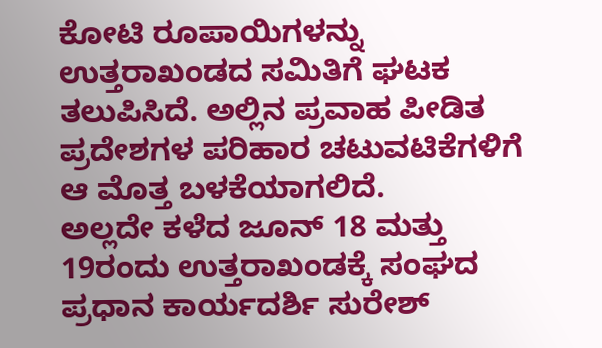ಕೋಟಿ ರೂಪಾಯಿಗಳನ್ನು ಉತ್ತರಾಖಂಡದ ಸಮಿತಿಗೆ ಘಟಕ ತಲುಪಿಸಿದೆ. ಅಲ್ಲಿನ ಪ್ರವಾಹ ಪೀಡಿತ ಪ್ರದೇಶಗಳ ಪರಿಹಾರ ಚಟುವಟಿಕೆಗಳಿಗೆ ಆ ಮೊತ್ತ ಬಳಕೆಯಾಗಲಿದೆ.
ಅಲ್ಲದೇ ಕಳೆದ ಜೂನ್ 18 ಮತ್ತು 19ರಂದು ಉತ್ತರಾಖಂಡಕ್ಕೆ ಸಂಘದ ಪ್ರಧಾನ ಕಾರ್ಯದರ್ಶಿ ಸುರೇಶ್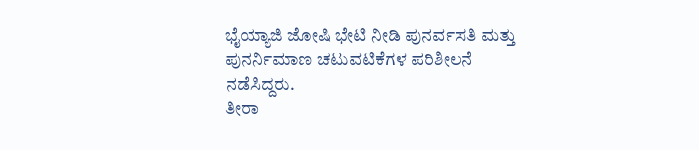ಭೈಯ್ಯಾಜಿ ಜೋಷಿ ಭೇಟಿ ನೀಡಿ ಪುನರ್ವಸತಿ ಮತ್ತು ಪುನರ್ನಿಮಾಣ ಚಟುವಟಿಕೆಗಳ ಪರಿಶೀಲನೆ ನಡೆಸಿದ್ದರು.
ತೀರಾ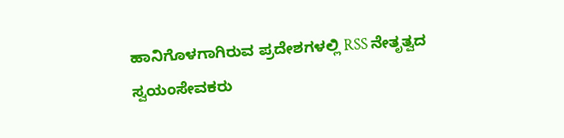ಹಾನಿಗೊಳಗಾಗಿರುವ ಪ್ರದೇಶಗಳಲ್ಲಿ RSS ನೇತೃತ್ವದ ಸ್ವಯಂಸೇವಕರು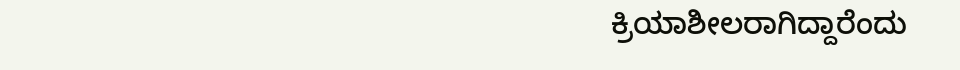ಕ್ರಿಯಾಶೀಲರಾಗಿದ್ದಾರೆಂದು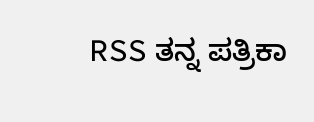RSS ತನ್ನ ಪತ್ರಿಕಾ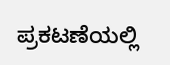ಪ್ರಕಟಣೆಯಲ್ಲಿ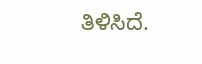ತಿಳಿಸಿದೆ.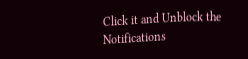Click it and Unblock the Notifications